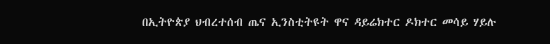በኢትዮጵያ ህብረተሰብ ጤና ኢንስቲትዩት ዋና ዳይሬክተር ዶክተር መሳይ ሃይሉ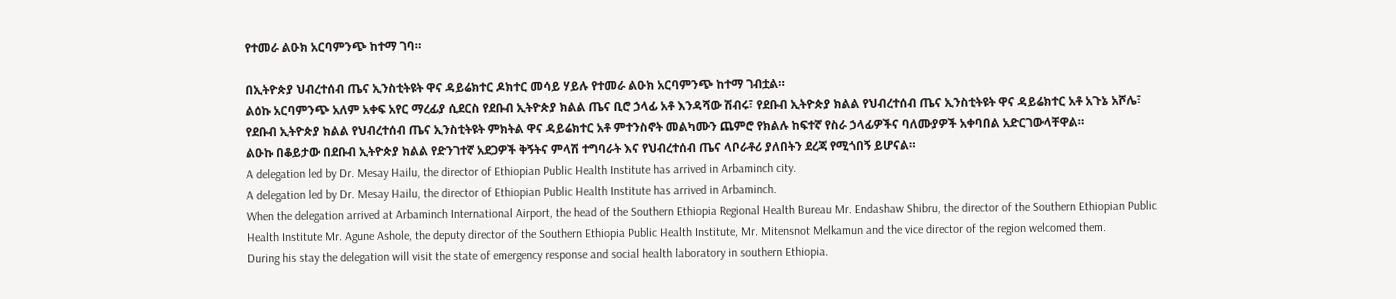የተመራ ልዑክ አርባምንጭ ከተማ ገባ።

በኢትዮጵያ ህብረተሰብ ጤና ኢንስቲትዩት ዋና ዳይሬክተር ዶክተር መሳይ ሃይሉ የተመራ ልዑክ አርባምንጭ ከተማ ገብቷል።
ልዕኩ አርባምንጭ አለም አቀፍ አየር ማረፊያ ሲደርስ የደቡብ ኢትዮጵያ ክልል ጤና ቢሮ ኃላፊ አቶ እንዳሻው ሽብሩ፣ የደቡብ ኢትዮጵያ ክልል የህብረተሰብ ጤና ኢንስቲትዩት ዋና ዳይሬክተር አቶ አጉኔ አሾሌ፣ የደቡብ ኢትዮጵያ ክልል የህብረተሰብ ጤና ኢንስቲትዩት ምክትል ዋና ዳይሬክተር አቶ ምተንስኖት መልካሙን ጨምሮ የክልሉ ከፍተኛ የስራ ኃላፊዎችና ባለሙያዎች አቀባበል አድርገውላቸዋል።
ልዑኩ በቆይታው በደቡብ ኢትዮጵያ ክልል የድንገተኛ አደጋዎች ቅኝትና ምላሽ ተግባራት እና የህብረተሰብ ጤና ላቦራቶሪ ያለበትን ደረጃ የሚጎበኝ ይሆናል።
A delegation led by Dr. Mesay Hailu, the director of Ethiopian Public Health Institute has arrived in Arbaminch city.
A delegation led by Dr. Mesay Hailu, the director of Ethiopian Public Health Institute has arrived in Arbaminch.
When the delegation arrived at Arbaminch International Airport, the head of the Southern Ethiopia Regional Health Bureau Mr. Endashaw Shibru, the director of the Southern Ethiopian Public Health Institute Mr. Agune Ashole, the deputy director of the Southern Ethiopia Public Health Institute, Mr. Mitensnot Melkamun and the vice director of the region welcomed them.
During his stay the delegation will visit the state of emergency response and social health laboratory in southern Ethiopia.